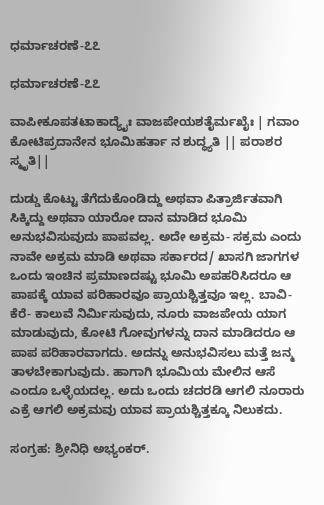ಧರ್ಮಾಚರಣೆ-೭೭

ಧರ್ಮಾಚರಣೆ-೭೭

ವಾಪೀಕೂಪತಟಾಕಾದ್ಯೈಃ ವಾಜಪೇಯಶತೈರ್ಮಖೈಃ | ಗವಾಂ ಕೋಟಿಪ್ರದಾನೇನ ಭೂಮಿಹರ್ತಾ ನ ಶುದ್ಧ್ಯತಿ || ಪರಾಶರ ಸ್ಮೃತಿ||

ದುಡ್ಡು ಕೊಟ್ಟು ತೆಗೆದುಕೊಂಡಿದ್ದು ಅಥವಾ ಪಿತ್ರಾರ್ಜಿತವಾಗಿ ಸಿಕ್ಕಿದ್ದು ಅಥವಾ ಯಾರೋ ದಾನ ಮಾಡಿದ ಭೂಮಿ ಅನುಭವಿಸುವುದು ಪಾಪವಲ್ಲ. ಅದೇ ಅಕ್ರಮ- ಸಕ್ರಮ ಎಂದು ನಾವೇ ಅಕ್ರಮ ಮಾಡಿ ಅಥವಾ ಸರ್ಕಾರದ/ ಖಾಸಗಿ ಜಾಗಗಳ ಒಂದು ಇಂಚಿನ ಪ್ರಮಾಣದಷ್ಟು ಭೂಮಿ ಅಪಹರಿಸಿದರೂ ಆ ಪಾಪಕ್ಕೆ ಯಾವ ಪರಿಹಾರವೂ ಪ್ರಾಯಶ್ಚಿತ್ತವೂ ಇಲ್ಲ. ಬಾವಿ- ಕೆರೆ- ಕಾಲುವೆ ನಿರ್ಮಿಸುವುದು, ನೂರು ವಾಜಪೇಯ ಯಾಗ ಮಾಡುವುದು, ಕೋಟಿ ಗೋವುಗಳನ್ನು ದಾನ ಮಾಡಿದರೂ ಆ ಪಾಪ ಪರಿಹಾರವಾಗದು. ಅದನ್ನು ಅನುಭವಿಸಲು ಮತ್ತೆ ಜನ್ಮ ತಾಳಬೇಕಾಗುವುದು. ಹಾಗಾಗಿ ಭೂಮಿಯ ಮೇಲಿನ ಆಸೆ ಎಂದೂ ಒಳ್ಳೆಯದಲ್ಲ. ಅದು ಒಂದು ಚದರಡಿ ಆಗಲಿ ನೂರಾರು ಎಕ್ರೆ ಆಗಲಿ ಅಕ್ರಮವು ಯಾವ ಪ್ರಾಯಶ್ಚಿತ್ತಕ್ಕೂ ನಿಲುಕದು.

ಸಂಗ್ರಹ: ಶ್ರೀನಿಧಿ ಅಭ್ಯಂಕರ್.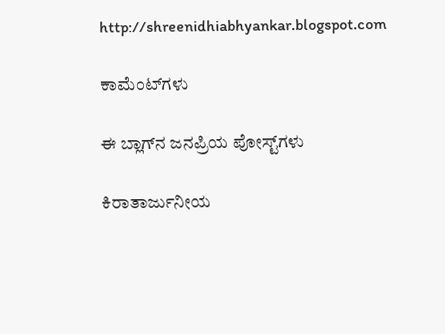http://shreenidhiabhyankar.blogspot.com

ಕಾಮೆಂಟ್‌ಗಳು

ಈ ಬ್ಲಾಗ್‌ನ ಜನಪ್ರಿಯ ಪೋಸ್ಟ್‌ಗಳು

ಕಿರಾತಾರ್ಜುನೀಯ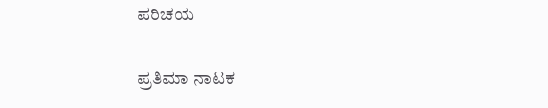ಪರಿಚಯ

ಪ್ರತಿಮಾ ನಾಟಕ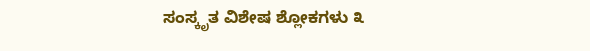ಸಂಸ್ಕೃತ ವಿಶೇಷ ಶ್ಲೋಕಗಳು ೩